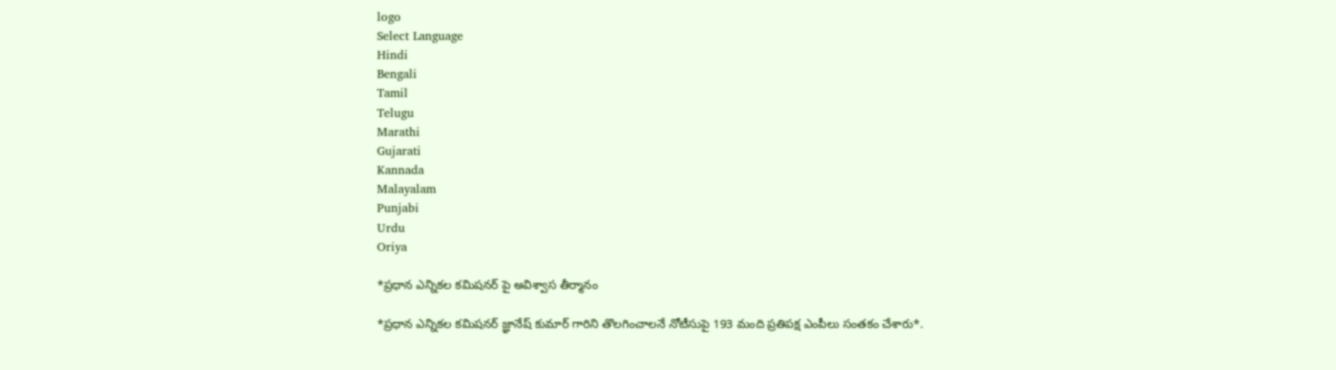logo
Select Language
Hindi
Bengali
Tamil
Telugu
Marathi
Gujarati
Kannada
Malayalam
Punjabi
Urdu
Oriya

*ప్రధాన ఎన్నికల కమిషనర్ పై అవిశ్వాస తీర్మానం

*ప్రధాన ఎన్నికల కమిషనర్ జ్ఞానేష్ కుమార్ గారిని తొలగించాలనే నోటీసుపై 193 మంది ప్రతిపక్ష ఎంపీలు సంతకం చేశారు*.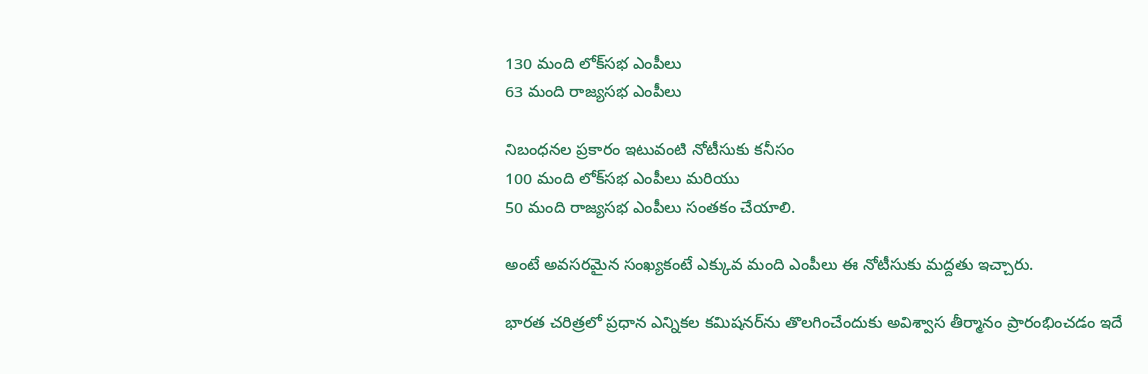130 మంది లోక్‌సభ ఎంపీలు
63 మంది రాజ్యసభ ఎంపీలు

నిబంధనల ప్రకారం ఇటువంటి నోటీసుకు కనీసం
100 మంది లోక్‌సభ ఎంపీలు మరియు
50 మంది రాజ్యసభ ఎంపీలు సంతకం చేయాలి.

అంటే అవసరమైన సంఖ్యకంటే ఎక్కువ మంది ఎంపీలు ఈ నోటీసుకు మద్దతు ఇచ్చారు.

భారత చరిత్రలో ప్రధాన ఎన్నికల కమిషనర్‌ను తొలగించేందుకు అవిశ్వాస తీర్మానం ప్రారంభించడం ఇదే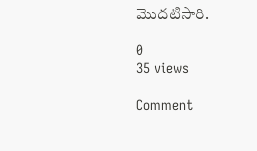మొదటిసారి.

0
35 views

Comment